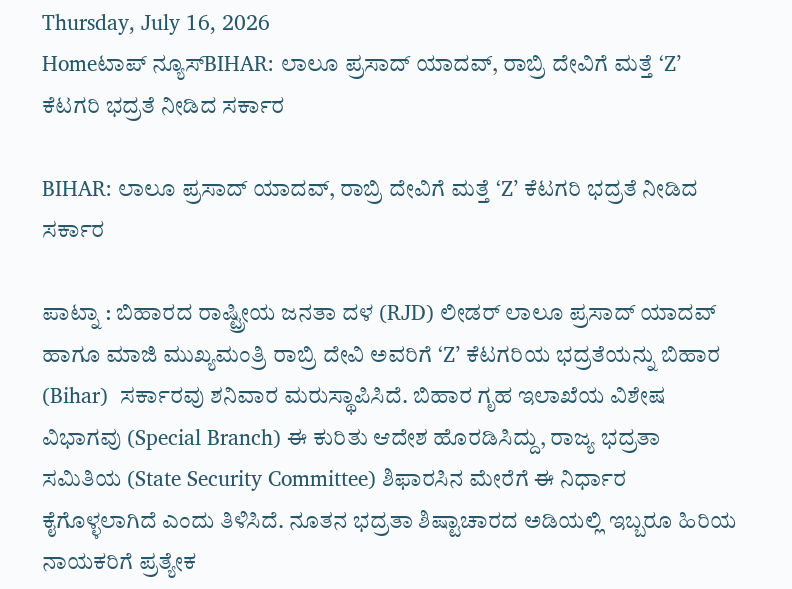Thursday, July 16, 2026
Homeಟಾಪ್ ನ್ಯೂಸ್BIHAR: ಲಾಲೂ ಪ್ರಸಾದ್ ಯಾದವ್, ರಾಬ್ರಿ ದೇವಿಗೆ ಮತ್ತೆ ‘Z’ ಕೆಟಗರಿ ಭದ್ರತೆ ನೀಡಿದ ಸರ್ಕಾರ

BIHAR: ಲಾಲೂ ಪ್ರಸಾದ್ ಯಾದವ್, ರಾಬ್ರಿ ದೇವಿಗೆ ಮತ್ತೆ ‘Z’ ಕೆಟಗರಿ ಭದ್ರತೆ ನೀಡಿದ ಸರ್ಕಾರ

ಪಾಟ್ನಾ : ಬಿಹಾರದ ರಾಷ್ಟ್ರೀಯ ಜನತಾ ದಳ (RJD) ಲೀಡರ್‌ ಲಾಲೂ ಪ್ರಸಾದ್ ಯಾದವ್ ಹಾಗೂ ಮಾಜಿ ಮುಖ್ಯಮಂತ್ರಿ ರಾಬ್ರಿ ದೇವಿ ಅವರಿಗೆ ‘Z’ ಕೆಟಗರಿಯ ಭದ್ರತೆಯನ್ನು ಬಿಹಾರ (Bihar)  ಸರ್ಕಾರವು ಶನಿವಾರ ಮರುಸ್ಥಾಪಿಸಿದೆ. ಬಿಹಾರ ಗೃಹ ಇಲಾಖೆಯ ವಿಶೇಷ ವಿಭಾಗವು (Special Branch) ಈ ಕುರಿತು ಆದೇಶ ಹೊರಡಿಸಿದ್ದು, ರಾಜ್ಯ ಭದ್ರತಾ ಸಮಿತಿಯ (State Security Committee) ಶಿಫಾರಸಿನ ಮೇರೆಗೆ ಈ ನಿರ್ಧಾರ ಕೈಗೊಳ್ಳಲಾಗಿದೆ ಎಂದು ತಿಳಿಸಿದೆ. ನೂತನ ಭದ್ರತಾ ಶಿಷ್ಟಾಚಾರದ ಅಡಿಯಲ್ಲಿ ಇಬ್ಬರೂ ಹಿರಿಯ ನಾಯಕರಿಗೆ ಪ್ರತ್ಯೇಕ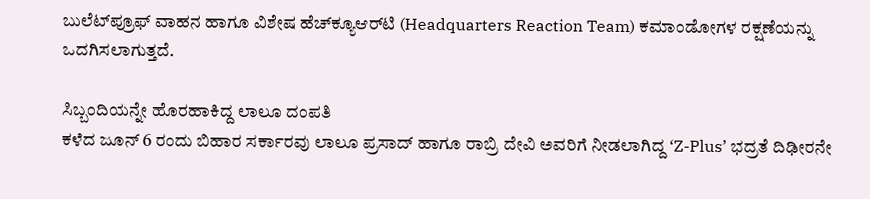ಬುಲೆಟ್‌ಪ್ರೂಫ್ ವಾಹನ ಹಾಗೂ ವಿಶೇಷ ಹೆಚ್‌ಕ್ಯೂಆರ್‌ಟಿ (Headquarters Reaction Team) ಕಮಾಂಡೋಗಳ ರಕ್ಷಣೆಯನ್ನು ಒದಗಿಸಲಾಗುತ್ತದೆ.

ಸಿಬ್ಬಂದಿಯನ್ನೇ ಹೊರಹಾಕಿದ್ದ ಲಾಲೂ ದಂಪತಿ
ಕಳೆದ ಜೂನ್ 6 ರಂದು ಬಿಹಾರ ಸರ್ಕಾರವು ಲಾಲೂ ಪ್ರಸಾದ್ ಹಾಗೂ ರಾಬ್ರಿ ದೇವಿ ಅವರಿಗೆ ನೀಡಲಾಗಿದ್ದ ‘Z-Plus’ ಭದ್ರತೆ ದಿಢೀರನೇ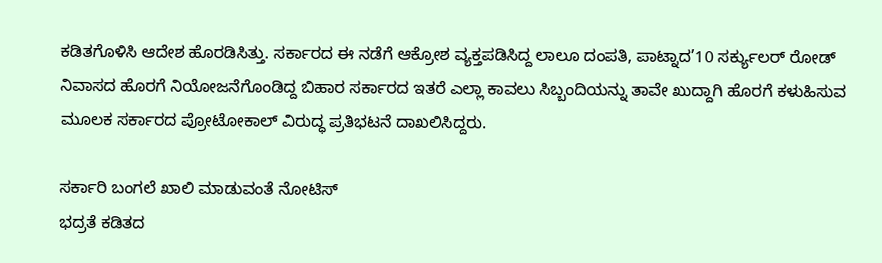ಕಡಿತಗೊಳಿಸಿ ಆದೇಶ ಹೊರಡಿಸಿತ್ತು. ಸರ್ಕಾರದ ಈ ನಡೆಗೆ ಆಕ್ರೋಶ ವ್ಯಕ್ತಪಡಿಸಿದ್ದ ಲಾಲೂ ದಂಪತಿ, ಪಾಟ್ನಾದ’10 ಸರ್ಕ್ಯುಲರ್ ರೋಡ್ ನಿವಾಸದ ಹೊರಗೆ ನಿಯೋಜನೆಗೊಂಡಿದ್ದ ಬಿಹಾರ ಸರ್ಕಾರದ ಇತರೆ ಎಲ್ಲಾ ಕಾವಲು ಸಿಬ್ಬಂದಿಯನ್ನು ತಾವೇ ಖುದ್ದಾಗಿ ಹೊರಗೆ ಕಳುಹಿಸುವ ಮೂಲಕ ಸರ್ಕಾರದ ಪ್ರೋಟೋಕಾಲ್ ವಿರುದ್ಧ ಪ್ರತಿಭಟನೆ ದಾಖಲಿಸಿದ್ದರು.

ಸರ್ಕಾರಿ ಬಂಗಲೆ ಖಾಲಿ ಮಾಡುವಂತೆ ನೋಟಿಸ್
ಭದ್ರತೆ ಕಡಿತದ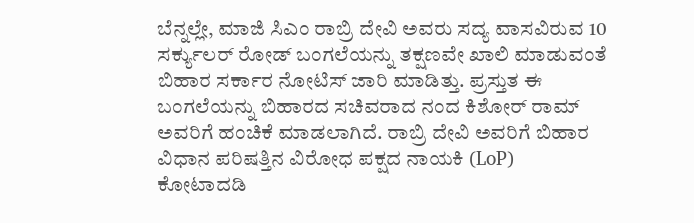ಬೆನ್ನಲ್ಲೇ, ಮಾಜಿ ಸಿಎಂ ರಾಬ್ರಿ ದೇವಿ ಅವರು ಸದ್ಯ ವಾಸವಿರುವ 10 ಸರ್ಕ್ಯುಲರ್ ರೋಡ್ ಬಂಗಲೆಯನ್ನು ತಕ್ಷಣವೇ ಖಾಲಿ ಮಾಡುವಂತೆ ಬಿಹಾರ ಸರ್ಕಾರ ನೋಟಿಸ್ ಜಾರಿ ಮಾಡಿತ್ತು. ಪ್ರಸ್ತುತ ಈ ಬಂಗಲೆಯನ್ನು ಬಿಹಾರದ ಸಚಿವರಾದ ನಂದ ಕಿಶೋರ್ ರಾಮ್ ಅವರಿಗೆ ಹಂಚಿಕೆ ಮಾಡಲಾಗಿದೆ. ರಾಬ್ರಿ ದೇವಿ ಅವರಿಗೆ ಬಿಹಾರ ವಿಧಾನ ಪರಿಷತ್ತಿನ ವಿರೋಧ ಪಕ್ಷದ ನಾಯಕಿ (LoP) ಕೋಟಾದಡಿ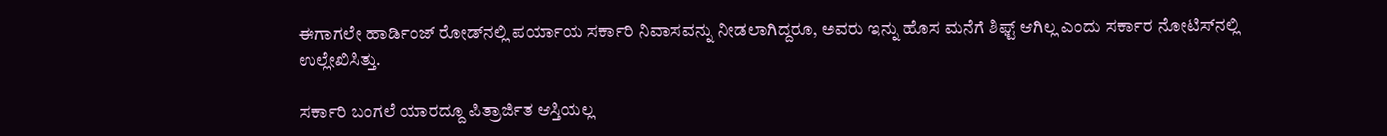ಈಗಾಗಲೇ ಹಾರ್ಡಿಂಜ್ ರೋಡ್‌ನಲ್ಲಿ ಪರ್ಯಾಯ ಸರ್ಕಾರಿ ನಿವಾಸವನ್ನು ನೀಡಲಾಗಿದ್ದರೂ, ಅವರು ಇನ್ನು ಹೊಸ ಮನೆಗೆ ಶಿಫ್ಟ್ ಆಗಿಲ್ಲ ಎಂದು ಸರ್ಕಾರ ನೋಟಿಸ್‌ನಲ್ಲಿ ಉಲ್ಲೇಖಿಸಿತ್ತು.

ಸರ್ಕಾರಿ ಬಂಗಲೆ ಯಾರದ್ದೂ ಪಿತ್ರಾರ್ಜಿತ ಆಸ್ತಿಯಲ್ಲ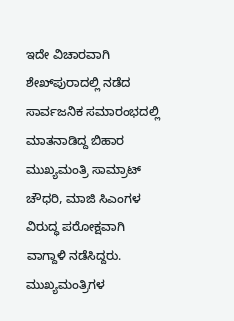ಇದೇ ವಿಚಾರವಾಗಿ ಶೇಖ್‌ಪುರಾದಲ್ಲಿ ನಡೆದ ಸಾರ್ವಜನಿಕ ಸಮಾರಂಭದಲ್ಲಿ ಮಾತನಾಡಿದ್ದ ಬಿಹಾರ ಮುಖ್ಯಮಂತ್ರಿ ಸಾಮ್ರಾಟ್ ಚೌಧರಿ, ಮಾಜಿ ಸಿಎಂಗಳ ವಿರುದ್ಧ ಪರೋಕ್ಷವಾಗಿ ವಾಗ್ದಾಳಿ ನಡೆಸಿದ್ದರು. ಮುಖ್ಯಮಂತ್ರಿಗಳ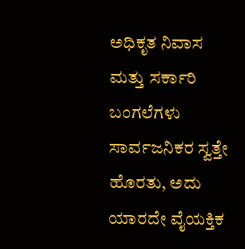ಅಧಿಕೃತ ನಿವಾಸ ಮತ್ತು ಸರ್ಕಾರಿ ಬಂಗಲೆಗಳು ಸಾರ್ವಜನಿಕರ ಸ್ವತ್ತೇ ಹೊರತು, ಅದು ಯಾರದೇ ವೈಯಕ್ತಿಕ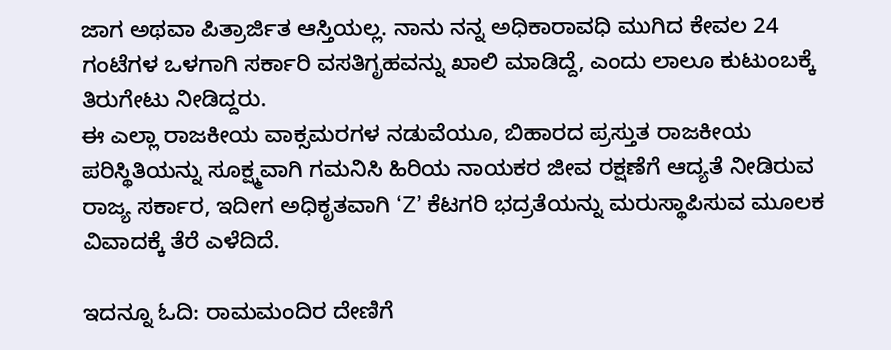ಜಾಗ ಅಥವಾ ಪಿತ್ರಾರ್ಜಿತ ಆಸ್ತಿಯಲ್ಲ. ನಾನು ನನ್ನ ಅಧಿಕಾರಾವಧಿ ಮುಗಿದ ಕೇವಲ 24 ಗಂಟೆಗಳ ಒಳಗಾಗಿ ಸರ್ಕಾರಿ ವಸತಿಗೃಹವನ್ನು ಖಾಲಿ ಮಾಡಿದ್ದೆ, ಎಂದು ಲಾಲೂ ಕುಟುಂಬಕ್ಕೆ ತಿರುಗೇಟು ನೀಡಿದ್ದರು.
ಈ ಎಲ್ಲಾ ರಾಜಕೀಯ ವಾಕ್ಸಮರಗಳ ನಡುವೆಯೂ, ಬಿಹಾರದ ಪ್ರಸ್ತುತ ರಾಜಕೀಯ ಪರಿಸ್ಥಿತಿಯನ್ನು ಸೂಕ್ಷ್ಮವಾಗಿ ಗಮನಿಸಿ ಹಿರಿಯ ನಾಯಕರ ಜೀವ ರಕ್ಷಣೆಗೆ ಆದ್ಯತೆ ನೀಡಿರುವ ರಾಜ್ಯ ಸರ್ಕಾರ, ಇದೀಗ ಅಧಿಕೃತವಾಗಿ ‘Z’ ಕೆಟಗರಿ ಭದ್ರತೆಯನ್ನು ಮರುಸ್ಥಾಪಿಸುವ ಮೂಲಕ ವಿವಾದಕ್ಕೆ ತೆರೆ ಎಳೆದಿದೆ.

ಇದನ್ನೂ ಓದಿ: ರಾಮಮಂದಿರ ದೇಣಿಗೆ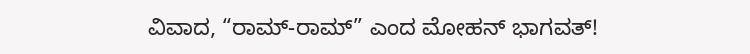ವಿವಾದ, “ರಾಮ್-ರಾಮ್” ಎಂದ ಮೋಹನ್ ಭಾಗವತ್!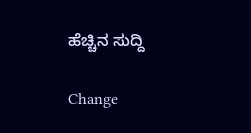ಹೆಚ್ಚಿನ ಸುದ್ದಿ

Change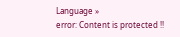Language »
error: Content is protected !!